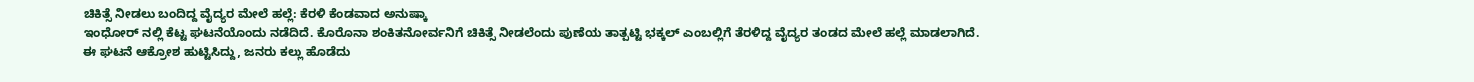ಚಿಕಿತ್ಸೆ ನೀಡಲು ಬಂದಿದ್ದ ವೈದ್ಯರ ಮೇಲೆ ಹಲ್ಲೆ: ಕೆರಳಿ ಕೆಂಡವಾದ ಅನುಷ್ಕಾ
ಇಂಧೋರ್ ನಲ್ಲಿ ಕೆಟ್ಟ ಘಟನೆಯೊಂದು ನಡೆದಿದೆ. ಕೊರೊನಾ ಶಂಕಿತನೋರ್ವನಿಗೆ ಚಿಕಿತ್ಸೆ ನೀಡಲೆಂದು ಪುಣೆಯ ತಾತ್ಪಟ್ಟಿ ಭಕ್ಕಲ್ ಎಂಬಲ್ಲಿಗೆ ತೆರಳಿದ್ದ ವೈದ್ಯರ ತಂಡದ ಮೇಲೆ ಹಲ್ಲೆ ಮಾಡಲಾಗಿದೆ.
ಈ ಘಟನೆ ಆಕ್ರೋಶ ಹುಟ್ಟಿಸಿದ್ದು, ಜನರು ಕಲ್ಲು ಹೊಡೆದು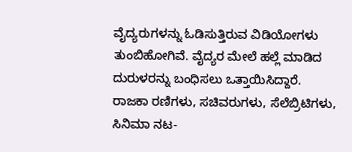ವೈದ್ಯರುಗಳನ್ನು ಓಡಿಸುತ್ತಿರುವ ವಿಡಿಯೋಗಳು ತುಂಬಿಹೋಗಿವೆ. ವೈದ್ಯರ ಮೇಲೆ ಹಲ್ಲೆ ಮಾಡಿದ ದುರುಳರನ್ನು ಬಂಧಿಸಲು ಒತ್ತಾಯಿಸಿದ್ದಾರೆ.
ರಾಜಕಾ ರಣಿಗಳು, ಸಚಿವರುಗಳು, ಸೆಲೆಬ್ರಿಟಿಗಳು, ಸಿನಿಮಾ ನಟ-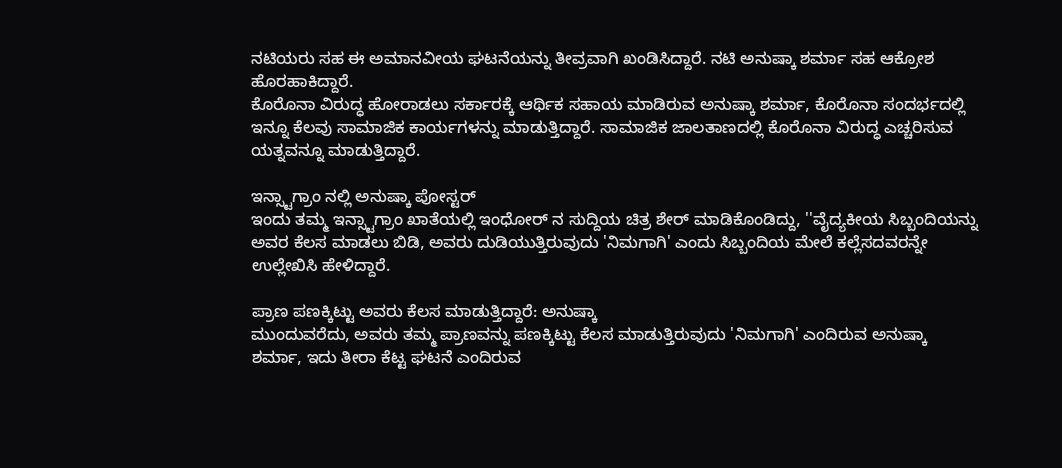ನಟಿಯರು ಸಹ ಈ ಅಮಾನವೀಯ ಘಟನೆಯನ್ನು ತೀವ್ರವಾಗಿ ಖಂಡಿಸಿದ್ದಾರೆ. ನಟಿ ಅನುಷ್ಕಾ ಶರ್ಮಾ ಸಹ ಆಕ್ರೋಶ ಹೊರಹಾಕಿದ್ದಾರೆ.
ಕೊರೊನಾ ವಿರುದ್ಧ ಹೋರಾಡಲು ಸರ್ಕಾರಕ್ಕೆ ಆರ್ಥಿಕ ಸಹಾಯ ಮಾಡಿರುವ ಅನುಷ್ಕಾ ಶರ್ಮಾ, ಕೊರೊನಾ ಸಂದರ್ಭದಲ್ಲಿ ಇನ್ನೂ ಕೆಲವು ಸಾಮಾಜಿಕ ಕಾರ್ಯಗಳನ್ನು ಮಾಡುತ್ತಿದ್ದಾರೆ. ಸಾಮಾಜಿಕ ಜಾಲತಾಣದಲ್ಲಿ ಕೊರೊನಾ ವಿರುದ್ಧ ಎಚ್ಚರಿಸುವ ಯತ್ನವನ್ನೂ ಮಾಡುತ್ತಿದ್ದಾರೆ.

ಇನ್ಸ್ಟಾಗ್ರಾಂ ನಲ್ಲಿ ಅನುಷ್ಕಾ ಪೋಸ್ಟರ್
ಇಂದು ತಮ್ಮ ಇನ್ಸ್ಟಾಗ್ರಾಂ ಖಾತೆಯಲ್ಲಿ ಇಂಧೋರ್ ನ ಸುದ್ದಿಯ ಚಿತ್ರ ಶೇರ್ ಮಾಡಿಕೊಂಡಿದ್ದು, ''ವೈದ್ಯಕೀಯ ಸಿಬ್ಬಂದಿಯನ್ನು ಅವರ ಕೆಲಸ ಮಾಡಲು ಬಿಡಿ, ಅವರು ದುಡಿಯುತ್ತಿರುವುದು 'ನಿಮಗಾಗಿ' ಎಂದು ಸಿಬ್ಬಂದಿಯ ಮೇಲೆ ಕಲ್ಲೆಸದವರನ್ನೇ ಉಲ್ಲೇಖಿಸಿ ಹೇಳಿದ್ದಾರೆ.

ಪ್ರಾಣ ಪಣಕ್ಕಿಟ್ಟು ಅವರು ಕೆಲಸ ಮಾಡುತ್ತಿದ್ದಾರೆ: ಅನುಷ್ಕಾ
ಮುಂದುವರೆದು, ಅವರು ತಮ್ಮ ಪ್ರಾಣವನ್ನು ಪಣಕ್ಕಿಟ್ಟು ಕೆಲಸ ಮಾಡುತ್ತಿರುವುದು 'ನಿಮಗಾಗಿ' ಎಂದಿರುವ ಅನುಷ್ಕಾ ಶರ್ಮಾ, ಇದು ತೀರಾ ಕೆಟ್ಟ ಘಟನೆ ಎಂದಿರುವ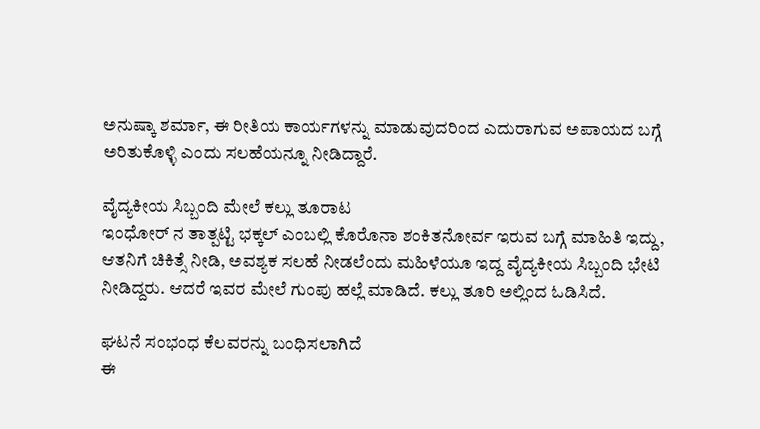ಅನುಷ್ಕಾ ಶರ್ಮಾ, ಈ ರೀತಿಯ ಕಾರ್ಯಗಳನ್ನು ಮಾಡುವುದರಿಂದ ಎದುರಾಗುವ ಅಪಾಯದ ಬಗ್ಗೆ ಅರಿತುಕೊಳ್ಳಿ ಎಂದು ಸಲಹೆಯನ್ನೂ ನೀಡಿದ್ದಾರೆ.

ವೈದ್ಯಕೀಯ ಸಿಬ್ಬಂದಿ ಮೇಲೆ ಕಲ್ಲು ತೂರಾಟ
ಇಂಧೋರ್ ನ ತಾತ್ಪಟ್ಟಿ ಭಕ್ಕಲ್ ಎಂಬಲ್ಲಿ ಕೊರೊನಾ ಶಂಕಿತನೋರ್ವ ಇರುವ ಬಗ್ಗೆ ಮಾಹಿತಿ ಇದ್ದು, ಆತನಿಗೆ ಚಿಕಿತ್ಸೆ ನೀಡಿ, ಅವಶ್ಯಕ ಸಲಹೆ ನೀಡಲೆಂದು ಮಹಿಳೆಯೂ ಇದ್ದ ವೈದ್ಯಕೀಯ ಸಿಬ್ಬಂದಿ ಭೇಟಿ ನೀಡಿದ್ದರು. ಆದರೆ ಇವರ ಮೇಲೆ ಗುಂಪು ಹಲ್ಲೆ ಮಾಡಿದೆ. ಕಲ್ಲು ತೂರಿ ಅಲ್ಲಿಂದ ಓಡಿಸಿದೆ.

ಘಟನೆ ಸಂಭಂಧ ಕೆಲವರನ್ನು ಬಂಧಿಸಲಾಗಿದೆ
ಈ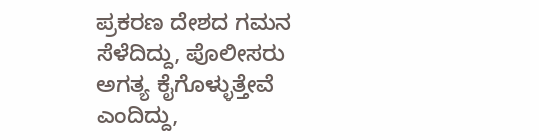ಪ್ರಕರಣ ದೇಶದ ಗಮನ ಸೆಳೆದಿದ್ದು, ಪೊಲೀಸರು ಅಗತ್ಯ ಕೈಗೊಳ್ಳುತ್ತೇವೆ ಎಂದಿದ್ದು,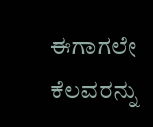ಈಗಾಗಲೇ ಕೆಲವರನ್ನು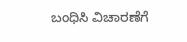ಬಂಧಿಸಿ ವಿಚಾರಣೆಗೆ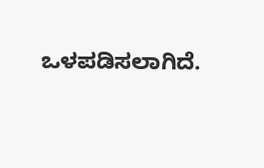ಒಳಪಡಿಸಲಾಗಿದೆ.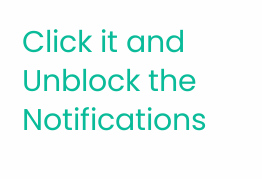Click it and Unblock the Notifications